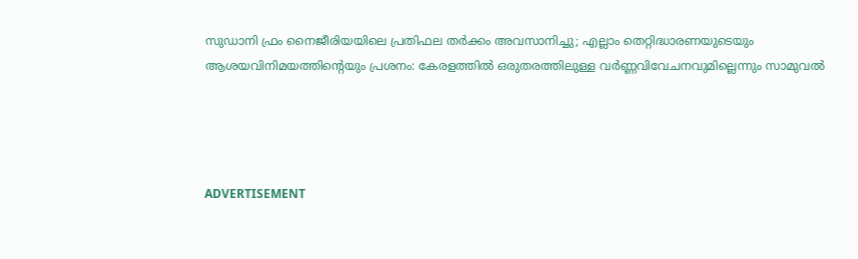സുഡാനി ഫ്രം നൈജീരിയയിലെ പ്രതിഫല തര്‍ക്കം അവസാനിച്ചു; എല്ലാം തെറ്റിദ്ധാരണയുടെയും ആശയവിനിമയത്തിന്റെയും പ്രശനം: കേരളത്തില്‍ ഒരുതരത്തിലുള്ള വര്‍ണ്ണവിവേചനവുമില്ലെന്നും സാമുവല്‍




ADVERTISEMENT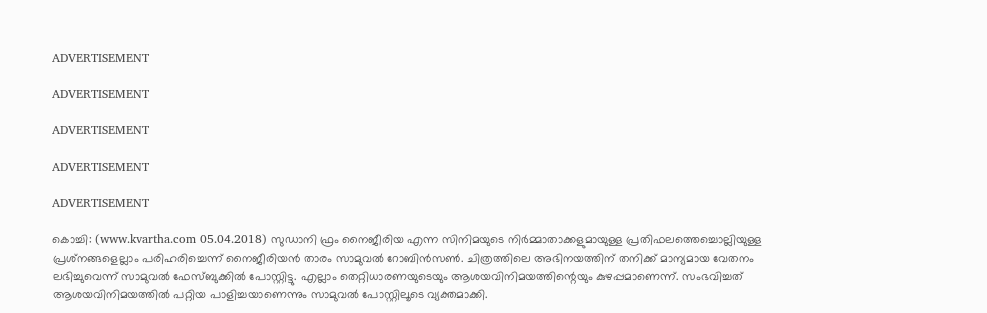ADVERTISEMENT

ADVERTISEMENT

ADVERTISEMENT

ADVERTISEMENT

ADVERTISEMENT

കൊച്ചി: (www.kvartha.com 05.04.2018) സുഡാനി ഫ്രം നൈജീരിയ എന്ന സിനിമയുടെ നിര്‍മ്മാതാക്കളുമായുള്ള പ്രതിഫലത്തെച്ചൊല്ലിയുള്ള പ്രശ്‌നങ്ങളെല്ലാം പരിഹരിച്ചെന്ന് നൈജീരിയന്‍ താരം സാമുവല്‍ റോബിന്‍സണ്‍. ചിത്രത്തിലെ അഭിനയത്തിന് തനിക്ക് മാന്യമായ വേതനം ലഭിച്ചുവെന്ന് സാമുവല്‍ ഫേസ്ബുക്കില്‍ പോസ്റ്റിട്ടു. എല്ലാം തെറ്റിധാരണയുടെയും ആശയവിനിമയത്തിന്റെയും കുഴപ്പമാണെന്ന്. സംഭവിച്ചത് ആശയവിനിമയത്തില്‍ പറ്റിയ പാളിച്ചയാണെന്നും സാമുവല്‍ പോസ്റ്റിലൂടെ വ്യക്തമാക്കി.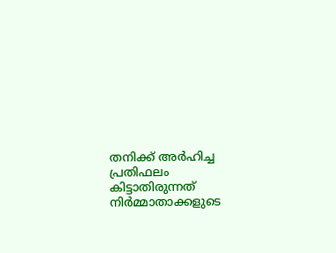തനിക്ക് അര്‍ഹിച്ച പ്രതിഫലം കിട്ടാതിരുന്നത് നിര്‍മ്മാതാക്കളുടെ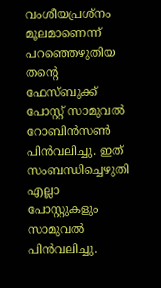വംശീയപ്രശ്നം മൂലമാണെന്ന് പറഞ്ഞെഴുതിയ തന്റെ ഫേസ്ബുക്ക് പോസ്റ്റ് സാമുവല്‍ റോബിന്‍സണ്‍ പിന്‍വലിച്ചു. ഇത് സംബന്ധിച്ചെഴുതി എല്ലാ പോസ്റ്റുകളും സാമുവല്‍ പിന്‍വലിച്ചു.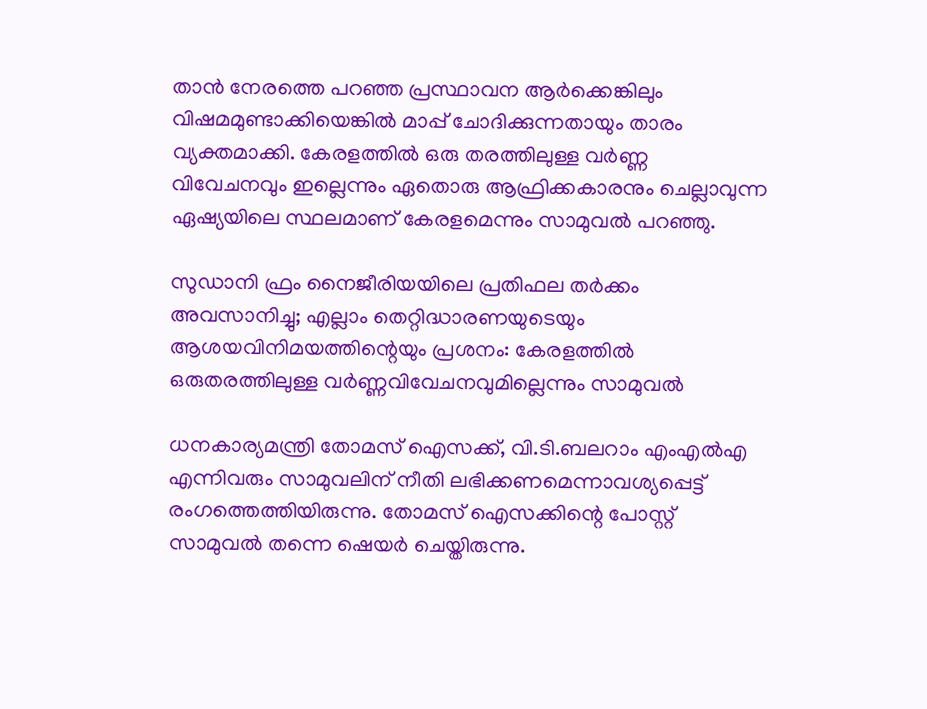താന്‍ നേരത്തെ പറഞ്ഞ പ്രസ്ഥാവന ആര്‍ക്കെങ്കിലും വിഷമമുണ്ടാക്കിയെങ്കില്‍ മാപ്പ് ചോദിക്കുന്നതായും താരം വ്യക്തമാക്കി. കേരളത്തില്‍ ഒരു തരത്തിലുള്ള വര്‍ണ്ണ വിവേചനവും ഇല്ലെന്നും ഏതൊരു ആഫ്രിക്കകാരനും ചെല്ലാവുന്ന ഏഷ്യയിലെ സ്ഥലമാണ് കേരളമെന്നും സാമുവല്‍ പറഞ്ഞു.

സുഡാനി ഫ്രം നൈജീരിയയിലെ പ്രതിഫല തര്‍ക്കം അവസാനിച്ചു; എല്ലാം തെറ്റിദ്ധാരണയുടെയും ആശയവിനിമയത്തിന്റെയും പ്രശനം: കേരളത്തില്‍ ഒരുതരത്തിലുള്ള വര്‍ണ്ണവിവേചനവുമില്ലെന്നും സാമുവല്‍

ധനകാര്യമന്ത്രി തോമസ് ഐസക്ക്, വി.ടി.ബലറാം എംഎല്‍എ എന്നിവരും സാമുവലിന് നീതി ലഭിക്കണമെന്നാവശ്യപ്പെട്ട് രംഗത്തെത്തിയിരുന്നു. തോമസ് ഐസക്കിന്റെ പോസ്റ്റ് സാമുവല്‍ തന്നെ ഷെയര്‍ ചെയ്തിരുന്നു.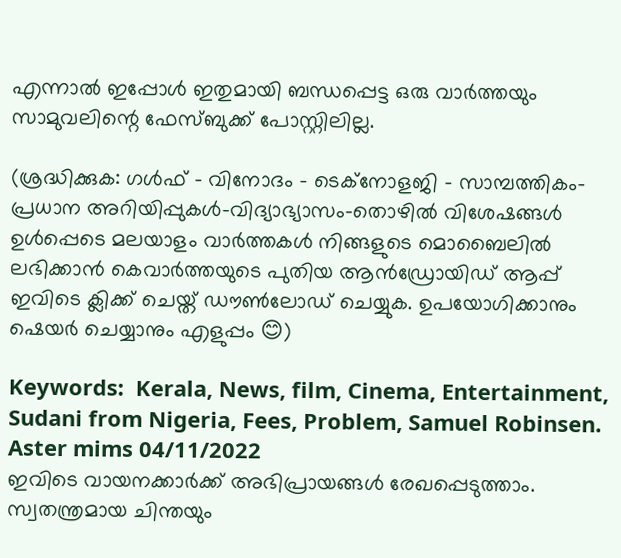എന്നാല്‍ ഇപ്പോള്‍ ഇതുമായി ബന്ധപ്പെട്ട ഒരു വാര്‍ത്തയും സാമുവലിന്റെ ഫേസ്ബുക്ക് പോസ്റ്റിലില്ല.

(ശ്രദ്ധിക്കുക: ഗൾഫ് - വിനോദം - ടെക്നോളജി - സാമ്പത്തികം- പ്രധാന അറിയിപ്പുകൾ-വിദ്യാഭ്യാസം-തൊഴിൽ വിശേഷങ്ങൾ ഉൾപ്പെടെ മലയാളം വാർത്തകൾ നിങ്ങളുടെ മൊബൈലിൽ ലഭിക്കാൻ കെവാർത്തയുടെ പുതിയ ആൻഡ്രോയിഡ് ആപ്പ് ഇവിടെ ക്ലിക്ക് ചെയ്ത് ഡൗൺലോഡ് ചെയ്യുക. ഉപയോഗിക്കാനും ഷെയർ ചെയ്യാനും എളുപ്പം 😊)

Keywords:  Kerala, News, film, Cinema, Entertainment, Sudani from Nigeria, Fees, Problem, Samuel Robinsen.
Aster mims 04/11/2022
ഇവിടെ വായനക്കാർക്ക് അഭിപ്രായങ്ങൾ രേഖപ്പെടുത്താം. സ്വതന്ത്രമായ ചിന്തയും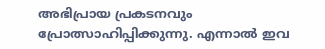അഭിപ്രായ പ്രകടനവും പ്രോത്സാഹിപ്പിക്കുന്നു. എന്നാൽ ഇവ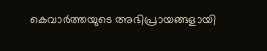കെവാർത്തയുടെ അഭിപ്രായങ്ങളായി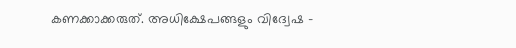കണക്കാക്കരുത്. അധിക്ഷേപങ്ങളും വിദ്വേഷ -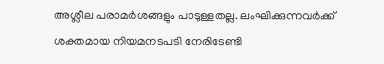അശ്ലീല പരാമർശങ്ങളും പാടുള്ളതല്ല. ലംഘിക്കുന്നവർക്ക് ശക്തമായ നിയമനടപടി നേരിടേണ്ടി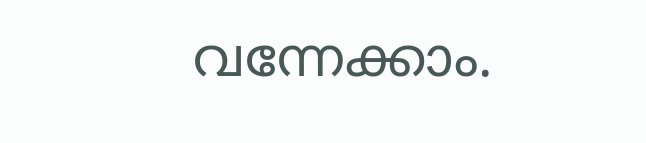വന്നേക്കാം.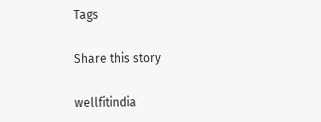Tags

Share this story

wellfitindia